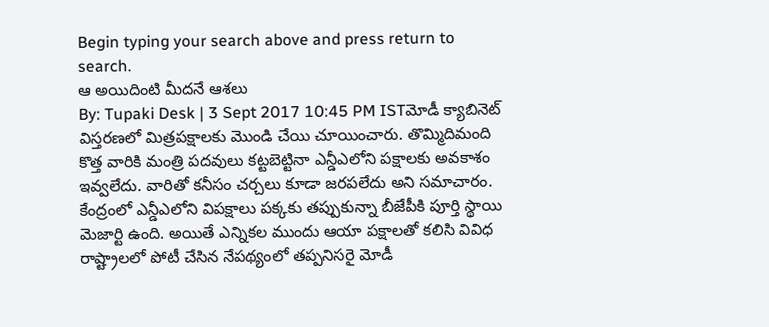Begin typing your search above and press return to search.
ఆ అయిదింటి మీదనే ఆశలు
By: Tupaki Desk | 3 Sept 2017 10:45 PM ISTమోడీ క్యాబినెట్ విస్తరణలో మిత్రపక్షాలకు మొండి చేయి చూయించారు. తొమ్మిదిమంది కొత్త వారికి మంత్రి పదవులు కట్టబెట్టినా ఎన్డీఎలోని పక్షాలకు అవకాశం ఇవ్వలేదు. వారితో కనీసం చర్చలు కూడా జరపలేదు అని సమాచారం. కేంద్రంలో ఎన్డీఎలోని విపక్షాలు పక్కకు తప్పుకున్నా బీజేపీకి పూర్తి స్థాయి మెజార్టి ఉంది. అయితే ఎన్నికల ముందు ఆయా పక్షాలతో కలిసి వివిధ రాష్ట్రాలలో పోటీ చేసిన నేపథ్యంలో తప్పనిసరై మోడీ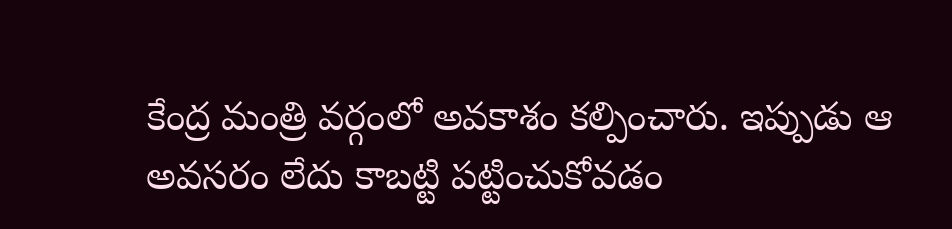కేంద్ర మంత్రి వర్గంలో అవకాశం కల్పించారు. ఇప్పుడు ఆ అవసరం లేదు కాబట్టి పట్టించుకోవడం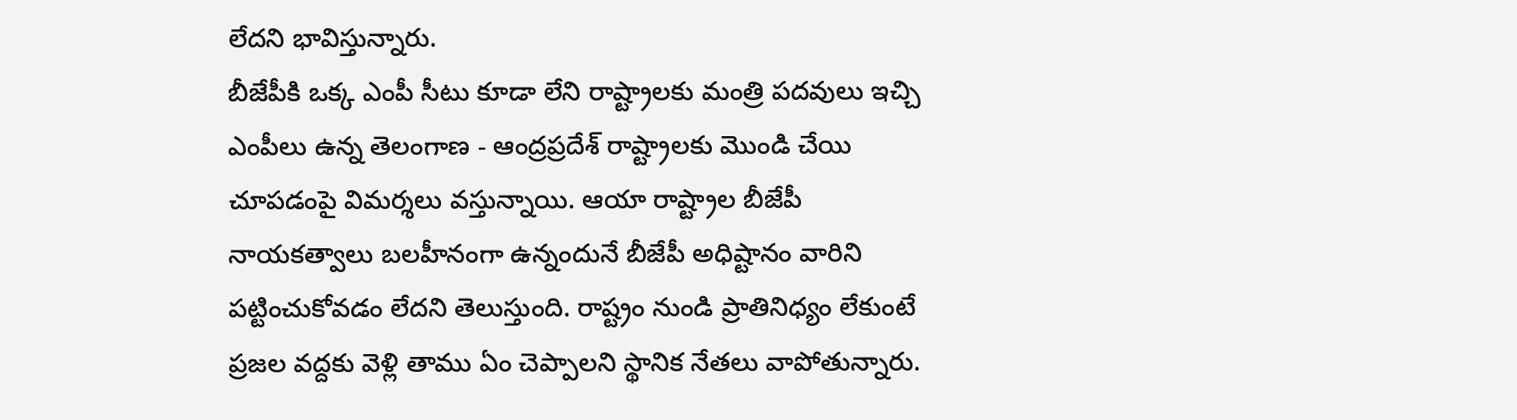లేదని భావిస్తున్నారు.
బీజేపీకి ఒక్క ఎంపీ సీటు కూడా లేని రాష్ట్రాలకు మంత్రి పదవులు ఇచ్చి ఎంపీలు ఉన్న తెలంగాణ - ఆంద్రప్రదేశ్ రాష్ట్రాలకు మొండి చేయి చూపడంపై విమర్శలు వస్తున్నాయి. ఆయా రాష్ట్రాల బీజేపీ నాయకత్వాలు బలహీనంగా ఉన్నందునే బీజేపీ అధిష్టానం వారిని పట్టించుకోవడం లేదని తెలుస్తుంది. రాష్ట్రం నుండి ప్రాతినిధ్యం లేకుంటే ప్రజల వద్దకు వెళ్లి తాము ఏం చెప్పాలని స్థానిక నేతలు వాపోతున్నారు.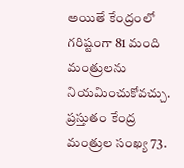అయితే కేంద్రంలో గరిష్టంగా 81 మంది మంత్రులను నియమించుకోవచ్చు. ప్రస్తుతం కేంద్ర మంత్రుల సంఖ్య 73.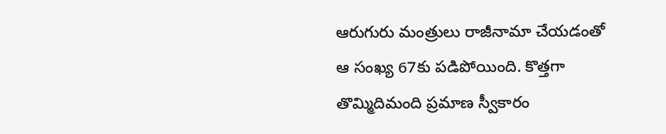ఆరుగురు మంత్రులు రాజీనామా చేయడంతో ఆ సంఖ్య 67కు పడిపోయింది. కొత్తగా తొమ్మిదిమంది ప్రమాణ స్వీకారం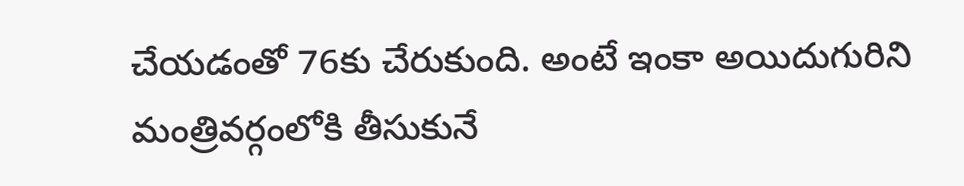చేయడంతో 76కు చేరుకుంది. అంటే ఇంకా అయిదుగురిని మంత్రివర్గంలోకి తీసుకునే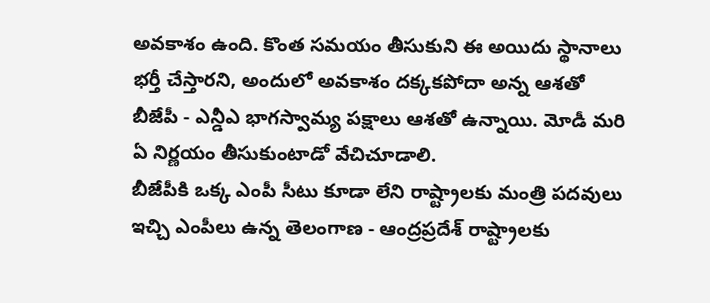అవకాశం ఉంది. కొంత సమయం తీసుకుని ఈ అయిదు స్థానాలు భర్తీ చేస్తారని, అందులో అవకాశం దక్కకపోదా అన్న ఆశతో బీజేపీ - ఎన్డీఎ భాగస్వామ్య పక్షాలు ఆశతో ఉన్నాయి. మోడీ మరి ఏ నిర్ణయం తీసుకుంటాడో వేచిచూడాలి.
బీజేపీకి ఒక్క ఎంపీ సీటు కూడా లేని రాష్ట్రాలకు మంత్రి పదవులు ఇచ్చి ఎంపీలు ఉన్న తెలంగాణ - ఆంద్రప్రదేశ్ రాష్ట్రాలకు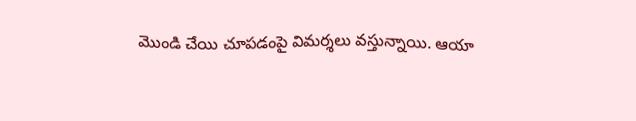మొండి చేయి చూపడంపై విమర్శలు వస్తున్నాయి. ఆయా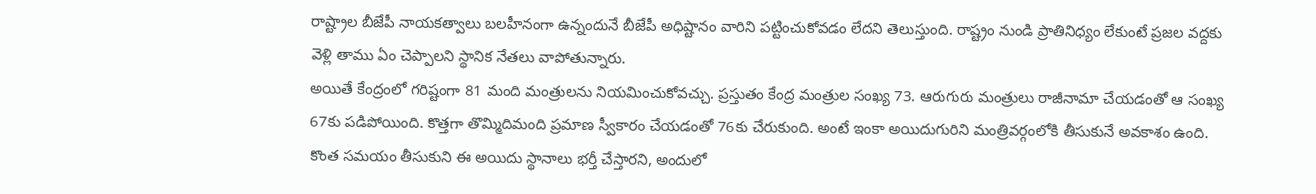రాష్ట్రాల బీజేపీ నాయకత్వాలు బలహీనంగా ఉన్నందునే బీజేపీ అధిష్టానం వారిని పట్టించుకోవడం లేదని తెలుస్తుంది. రాష్ట్రం నుండి ప్రాతినిధ్యం లేకుంటే ప్రజల వద్దకు వెళ్లి తాము ఏం చెప్పాలని స్థానిక నేతలు వాపోతున్నారు.
అయితే కేంద్రంలో గరిష్టంగా 81 మంది మంత్రులను నియమించుకోవచ్చు. ప్రస్తుతం కేంద్ర మంత్రుల సంఖ్య 73. ఆరుగురు మంత్రులు రాజీనామా చేయడంతో ఆ సంఖ్య 67కు పడిపోయింది. కొత్తగా తొమ్మిదిమంది ప్రమాణ స్వీకారం చేయడంతో 76కు చేరుకుంది. అంటే ఇంకా అయిదుగురిని మంత్రివర్గంలోకి తీసుకునే అవకాశం ఉంది. కొంత సమయం తీసుకుని ఈ అయిదు స్థానాలు భర్తీ చేస్తారని, అందులో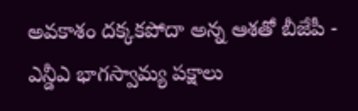అవకాశం దక్కకపోదా అన్న ఆశతో బీజేపీ - ఎన్డీఎ భాగస్వామ్య పక్షాలు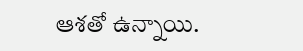ఆశతో ఉన్నాయి.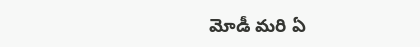మోడీ మరి ఏ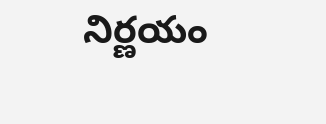నిర్ణయం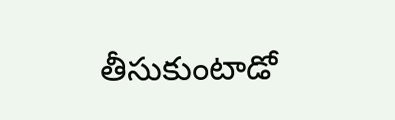తీసుకుంటాడో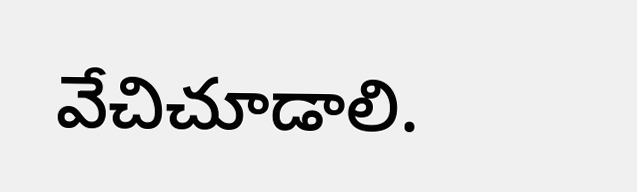వేచిచూడాలి.